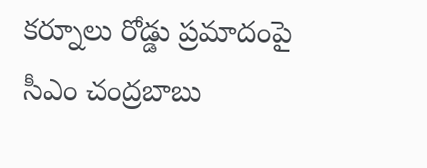కర్నూలు రోడ్డు ప్రమాదంపై సీఎం చంద్రబాబు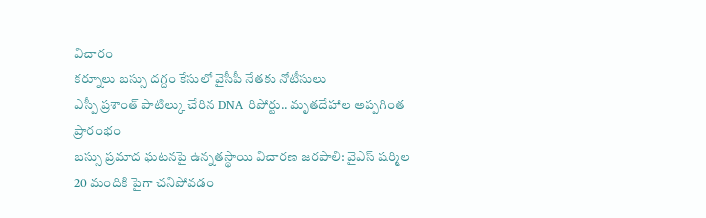విచారం
కర్నూలు బస్సు దగ్దం కేసులో వైసీపీ నేతకు నోటీసులు
ఎస్పీ ప్రశాంత్ పాటిల్కు చేరిన DNA రిపోర్టు.. మృతదేహాల అప్పగింత ప్రారంభం
బస్సు ప్రమాద ఘటనపై ఉన్నతస్థాయి విచారణ జరపాలి: వైఎస్ షర్మిల
20 మందికి పైగా చనిపోవడం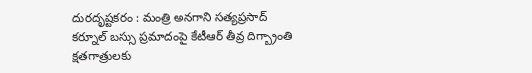దురదృష్టకరం : మంత్రి అనగాని సత్యప్రసాద్
కర్నూల్ బస్సు ప్రమాదంపై కేటీఆర్ తీవ్ర దిగ్బ్రాంతి
క్షతగాత్రులకు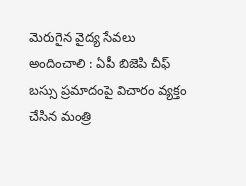మెరుగైన వైద్య సేవలు అందించాలి : ఏపీ బిజెపి చీఫ్
బస్సు ప్రమాదంపై విచారం వ్యక్తం చేసిన మంత్రి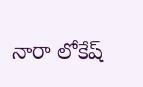నారా లోకేష్